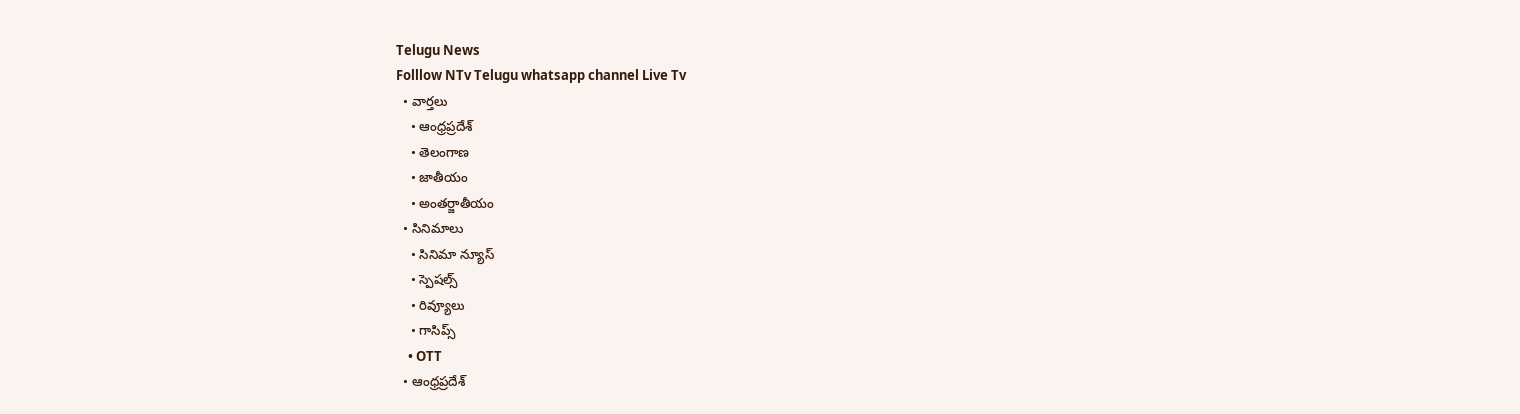Telugu News
Folllow NTv Telugu whatsapp channel Live Tv
  • వార్తలు
    • ఆంధ్రప్రదేశ్
    • తెలంగాణ
    • జాతీయం
    • అంతర్జాతీయం
  • సినిమాలు
    • సినిమా న్యూస్
    • స్పెషల్స్
    • రివ్యూలు
    • గాసిప్స్
    • OTT
  • ఆంధ్రప్రదేశ్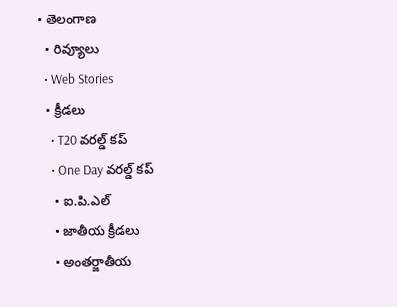• తెలంగాణ
  • రివ్యూలు
  • Web Stories
  • క్రీడలు
    • T20 వరల్డ్ కప్
    • One Day వరల్డ్ కప్
    • ఐ.పి.ఎల్
    • జాతీయ క్రీడలు
    • అంతర్జాతీయ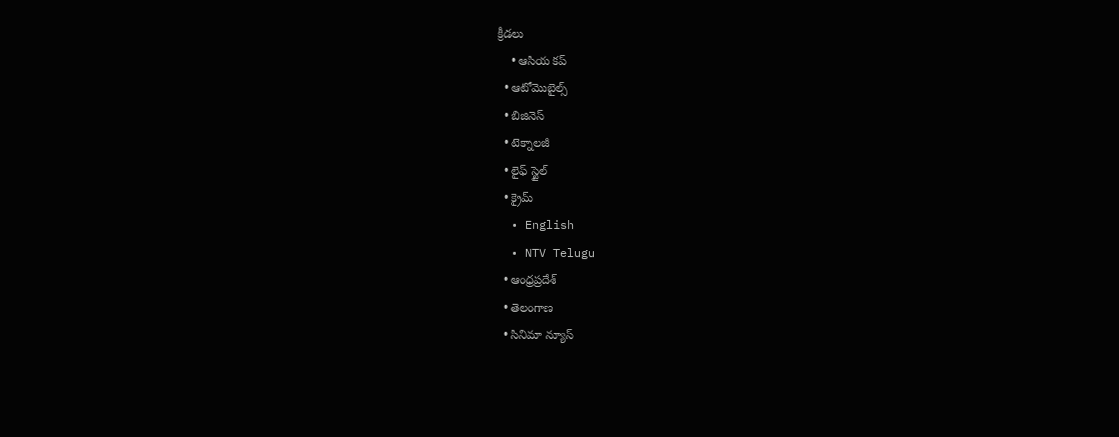క్రీడలు
    • ఆసియ కప్
  • ఆటోమొబైల్స్
  • బిజినెస్‌
  • టెక్నాలజీ
  • లైఫ్ స్టైల్
  • క్రైమ్
  • English
  • NTV Telugu
  • ఆంధ్రప్రదేశ్
  • తెలంగాణ
  • సినిమా న్యూస్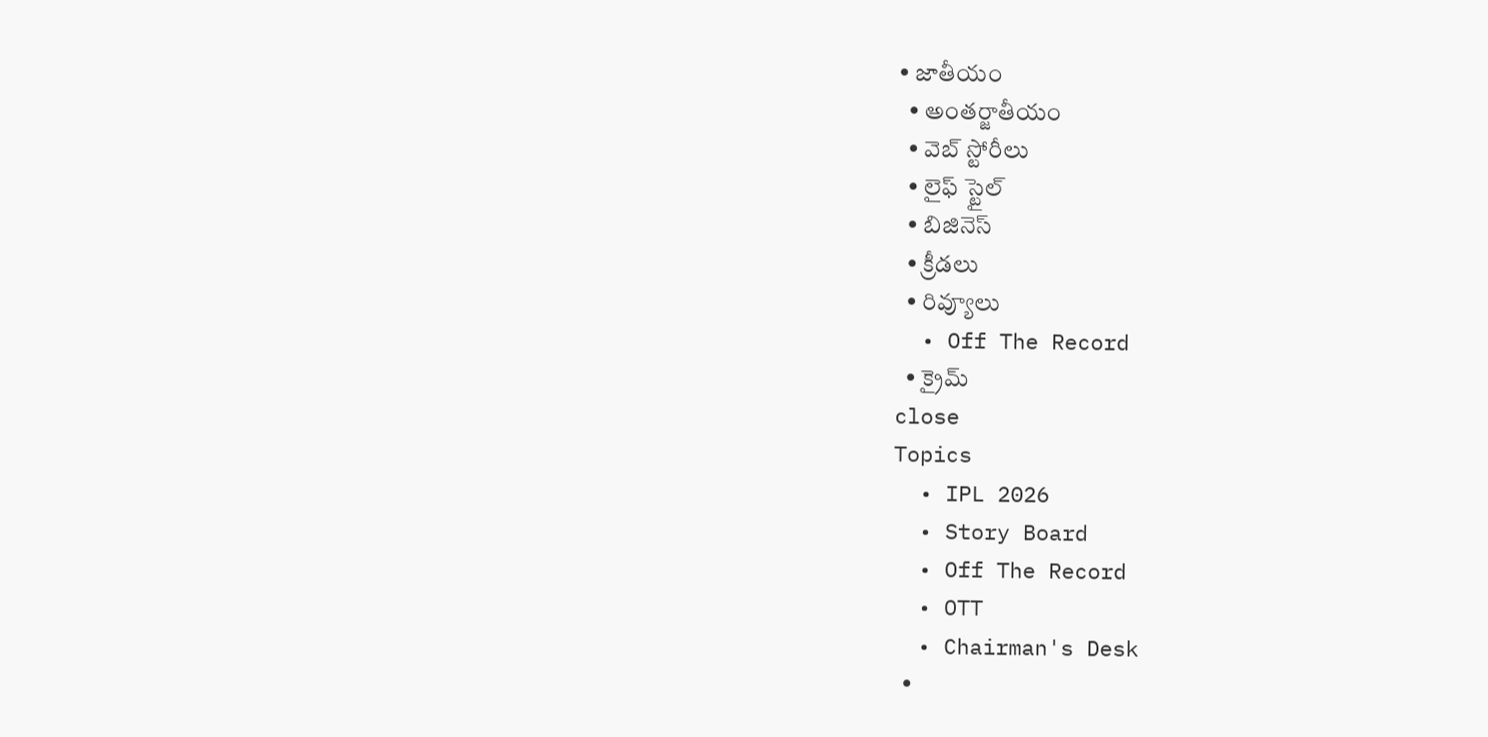• జాతీయం
  • అంతర్జాతీయం
  • వెబ్ స్టోరీలు
  • లైఫ్ స్టైల్
  • బిజినెస్‌
  • క్రీడలు
  • రివ్యూలు
  • Off The Record
  • క్రైమ్
close
Topics
  • IPL 2026
  • Story Board
  • Off The Record
  • OTT
  • Chairman's Desk
  •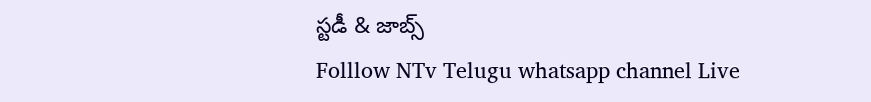స్టడీ & జాబ్స్
Folllow NTv Telugu whatsapp channel Live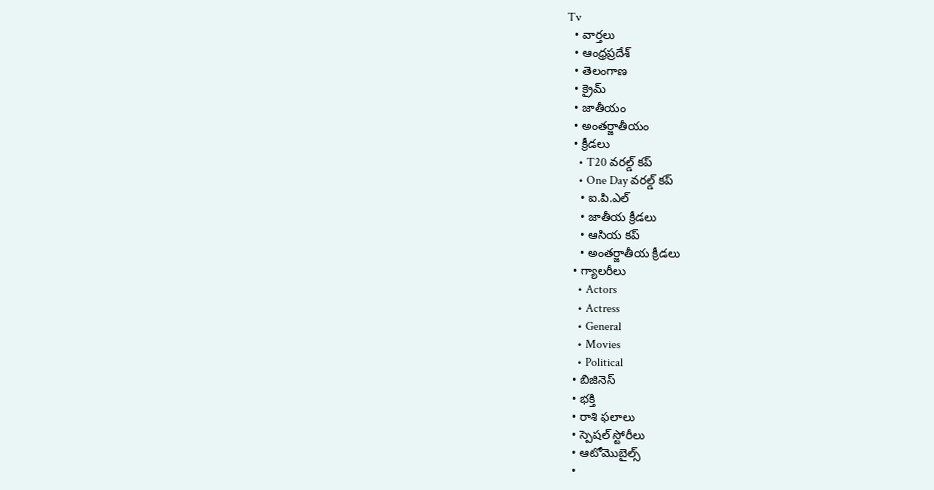Tv
  • వార్తలు
  • ఆంధ్రప్రదేశ్
  • తెలంగాణ
  • క్రైమ్
  • జాతీయం
  • అంతర్జాతీయం
  • క్రీడలు
    • T20 వరల్డ్ కప్
    • One Day వరల్డ్ కప్
    • ఐ.పి.ఎల్
    • జాతీయ క్రీడలు
    • ఆసియ కప్
    • అంతర్జాతీయ క్రీడలు
  • గ్యాలరీలు
    • Actors
    • Actress
    • General
    • Movies
    • Political
  • బిజినెస్‌
  • భక్తి
  • రాశి ఫలాలు
  • స్పెషల్‌ స్టోరీలు
  • ఆటోమొబైల్స్
  •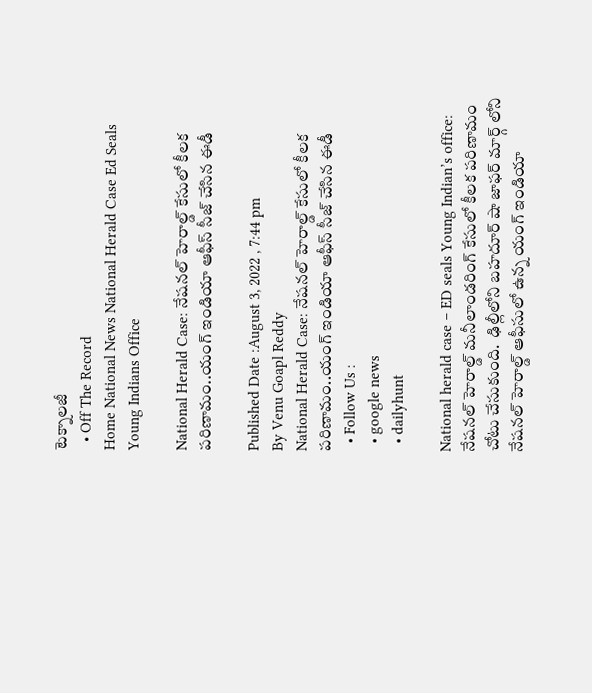టెక్నాలజీ
  • Off The Record
Home National News National Herald Case Ed Seals Young Indians Office

National Herald Case: నేషనల్ హెరాల్డ్ కేసులో కీలక పరిణామం..యంగ్ ఇండియా ఆఫీస్ సీజ్ చేసిన ఈడీ

Published Date :August 3, 2022 , 7:44 pm
By Venu Goapl Reddy
National Herald Case: నేషనల్ హెరాల్డ్ కేసులో కీలక పరిణామం..యంగ్ ఇండియా ఆఫీస్ సీజ్ చేసిన ఈడీ
  • Follow Us :
  • google news
  • dailyhunt

National herald case – ED seals Young Indian’s office: నేషనల్ హెరాల్డ్ మనీలాండరింగ్ కేసులో కీలక పరిణామం చోటు చేసుకుంది.  ఢిల్లీలోని బహదూర్ షా జాఫర్ మార్గ్ లోని నేషనల్ హెరాల్డ్ ఆఫీసులో ఉన్న యంగ్ ఇండియా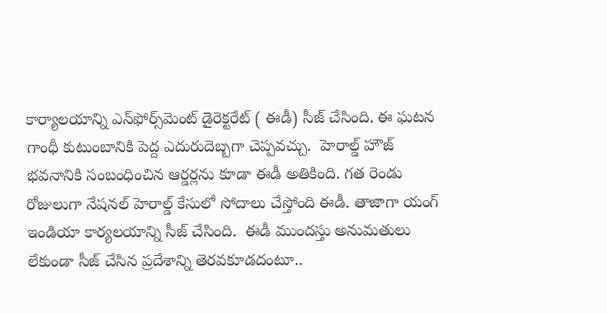కార్యాలయాన్ని ఎన్‌ఫోర్స్‌మెంట్ డైరెక్టరేట్ ( ఈడీ) సీజ్ చేసింది. ఈ ఘటన గాంధీ కుటుంబానికి పెద్ద ఎదురుదెబ్బగా చెప్పవచ్చు.  హెరాల్డ్ హౌజ్ భవనానికి సంబంధించిన ఆర్డర్లను కూడా ఈడీ అతికింది. గత రెండు రోజులుగా నేషనల్ హెరాల్డ్ కేసులో సోదాలు చేస్తోంది ఈడీ. తాజాగా యంగ్ ఇండియా కార్యలయాన్ని సీజ్ చేసింది.  ఈడీ ముందస్తు అనుమతులు లేకుండా సీజ్ చేసిన ప్రదేశాన్ని తెరవకూడదంటూ..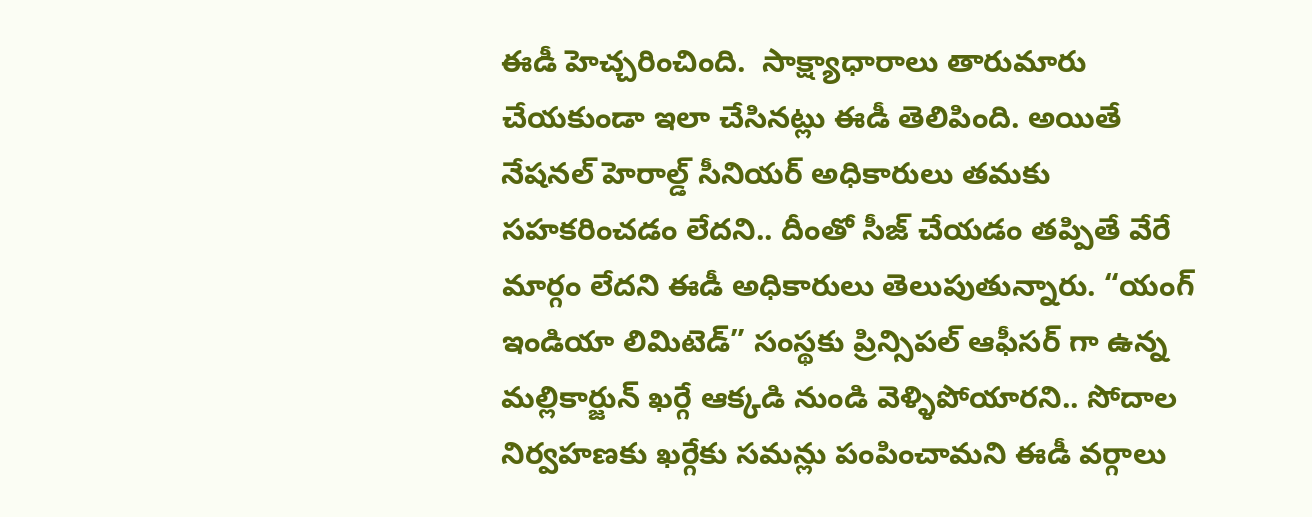ఈడీ హెచ్చరించింది.  సాక్ష్యాధారాలు తారుమారు చేయకుండా ఇలా చేసినట్లు ఈడీ తెలిపింది. అయితే నేషనల్ హెరాల్డ్ సీనియర్ అధికారులు తమకు సహకరించడం లేదని.. దీంతో సీజ్ చేయడం తప్పితే వేరే మార్గం లేదని ఈడీ అధికారులు తెలుపుతున్నారు. “యంగ్ ఇండియా లిమిటెడ్” సంస్థకు ప్రిన్సిపల్ ఆఫీసర్ గా ఉన్న మల్లికార్జున్ ఖర్గే ఆక్కడి నుండి వెళ్ళిపోయారని.. సోదాల నిర్వహణకు ఖర్గేకు సమన్లు పంపించామని ఈడీ వర్గాలు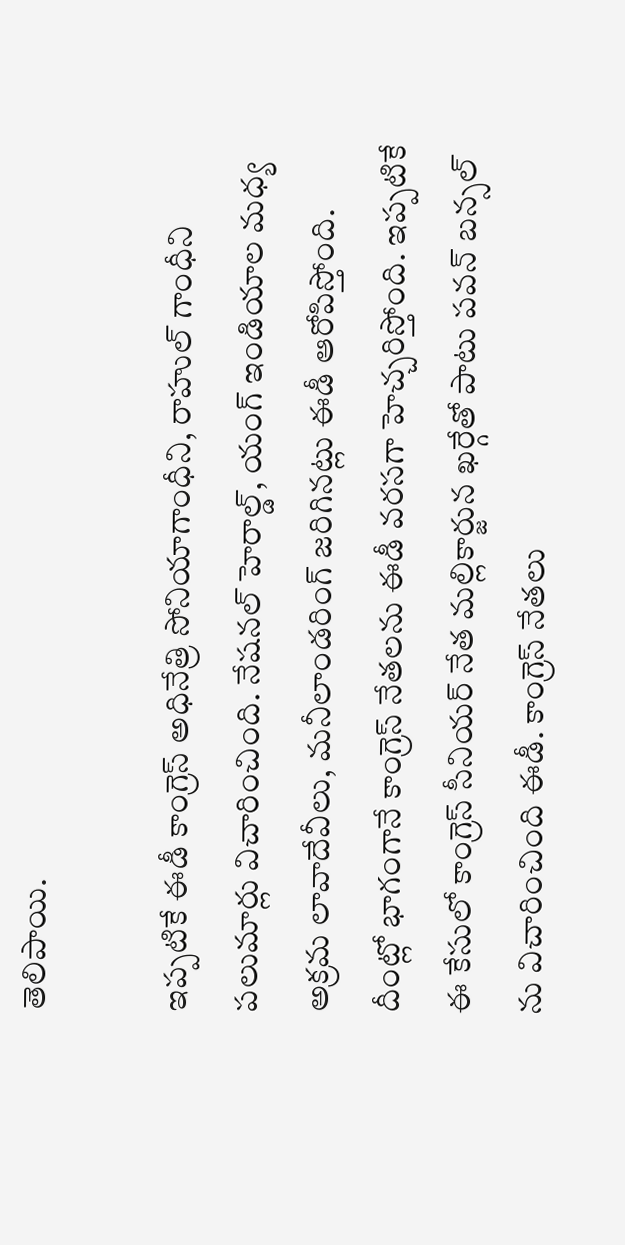తెలిపాయి.

ఇప్పటికే ఈడీ కాంగ్రెస్ అధినేత్రి సోనియాగాంధీని, రాహుల్ గాంధీని పలుమార్లు విచారించింది. నేషనల్ హెరాల్డ్, యంగ్ ఇండియాల మధ్య అక్రమ లావాదేవీలు, మనీలాండరింగ్ జరిగినట్లు ఈడీ ఆరోపిస్తోంది. దీంట్లో భాగంగానే కాంగ్రెస్ నేతలను ఈడీ వరసగా హెచ్చరిస్తోంది. ఇప్పటికే ఈ కేసులో కాంగ్రెస్ సీనియర్ నేత మల్లికార్జున ఖర్గేతో పాటు పవన్ బన్సల్ ను విచారించింది ఈడీ. కాంగ్రెస్ నేతలు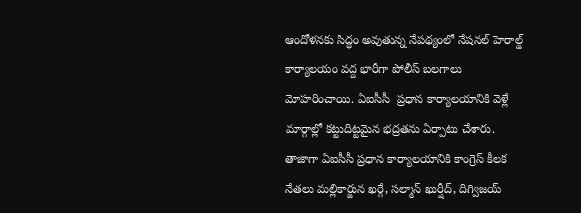ఆందోళనకు సిద్ధం అవుతున్న నేపథ్యంలో నేషనల్ హెరాల్డ్ కార్యాలయం వద్ద భారీగా పోలీస్ బలగాలు మోహరించాయి. ఏఐసీసీ  ప్రధాన కార్యాలయానికి వెళ్లే మార్గాల్లో కట్టుదిట్టమైన భద్రతను ఏర్పాటు చేశారు.  తాజాగా ఏఐసీసీ ప్రధాన కార్యాలయానికి కాంగ్రెస్ కీలక నేతలు మల్లికార్జున ఖర్గే, సల్మాన్ ఖుర్షీద్, దిగ్విజయ్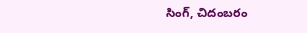సింగ్, చిదంబరం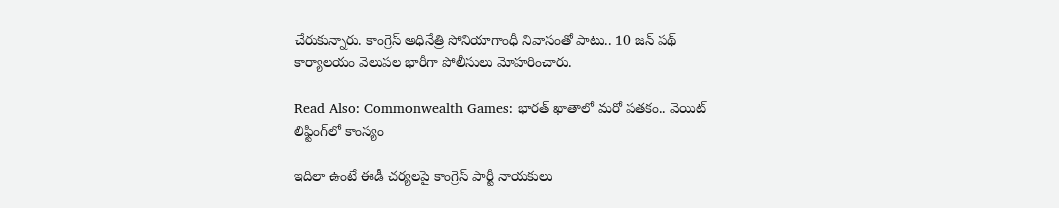చేరుకున్నారు. కాంగ్రెస్ అధినేత్రి సోనియాగాంధీ నివాసంతో పాటు.. 10 జన్ పథ్ కార్యాలయం వెలుపల భారీగా పోలీసులు మోహరించారు.

Read Also: Commonwealth Games: భారత్ ఖాతాలో మరో పతకం.. వెయిట్ లిఫ్టింగ్‌లో కాంస్యం

ఇదిలా ఉంటే ఈడీ చర్యలపై కాంగ్రెస్ పార్టీ నాయకులు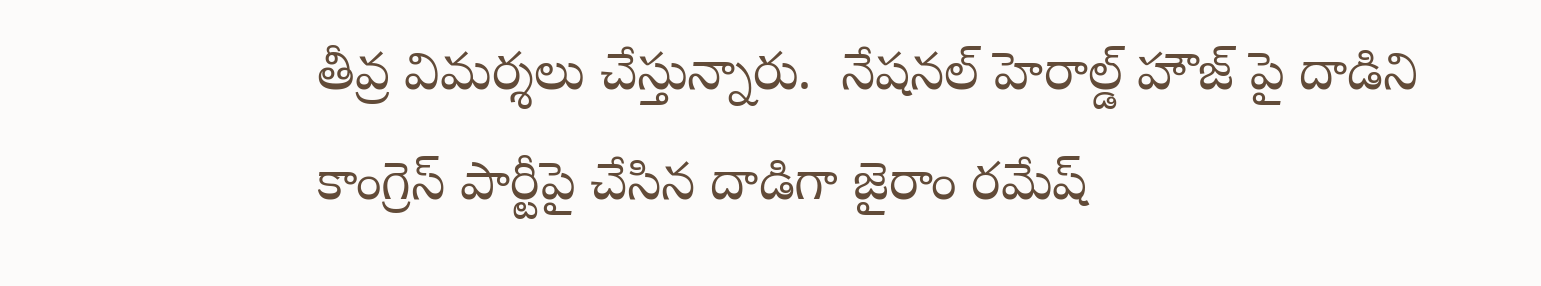తీవ్ర విమర్శలు చేస్తున్నారు.  నేషనల్ హెరాల్డ్ హౌజ్ పై దాడిని కాంగ్రెస్ పార్టీపై చేసిన దాడిగా జైరాం రమేష్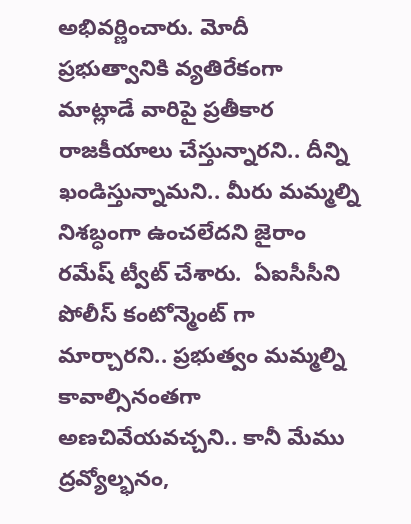అభివర్ణించారు. మోదీ ప్రభుత్వానికి వ్యతిరేకంగా మాట్లాడే వారిపై ప్రతీకార రాజకీయాలు చేస్తున్నారని.. దీన్ని ఖండిస్తున్నామని.. మీరు మమ్మల్ని నిశబ్ధంగా ఉంచలేదని జైరాం రమేష్ ట్వీట్ చేశారు.  ఏఐసీసీని పోలీస్ కంటోన్మెంట్ గా మార్చారని.. ప్రభుత్వం మమ్మల్ని కావాల్సినంతగా అణచివేయవచ్చని.. కానీ మేము ద్రవ్యోల్భనం,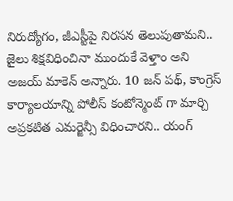నిరుద్యోగం, జీఎస్టీపై నిరసన తెలుపుతామని.. జైలు శిక్షవిధించినా ముందుకే వెళ్తాం అని అజయ్ మాకెన్ అన్నారు. 10 జన్ పథ్, కాంగ్రెస్ కార్యాలయాన్ని పోలీస్ కంటోన్మెంట్ గా మార్చి  అప్రకటిత ఎమర్జెన్సీ విధించారని.. యంగ్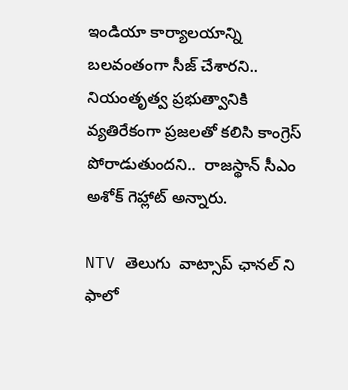ఇండియా కార్యాలయాన్ని బలవంతంగా సీజ్ చేశారని.. నియంతృత్వ ప్రభుత్వానికి వ్యతిరేకంగా ప్రజలతో కలిసి కాంగ్రెస్ పోరాడుతుందని..  రాజస్థాన్ సీఎం అశోక్ గెహ్లాట్ అన్నారు.

NTV తెలుగు  వాట్సాప్ ఛానల్ ని ఫాలో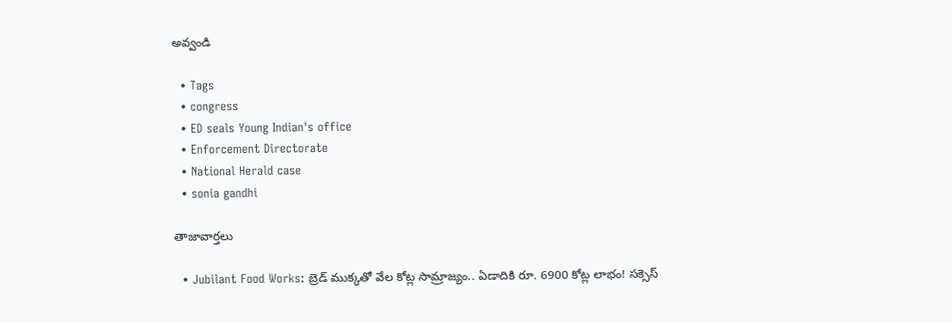అవ్వండి

  • Tags
  • congress
  • ED seals Young Indian's office
  • Enforcement Directorate
  • National Herald case
  • sonia gandhi

తాజావార్తలు

  • Jubilant Food Works: బ్రెడ్ ముక్కతో వేల కోట్ల సామ్రాజ్యం.. ఏడాదికి రూ. 6900 కోట్ల లాభం! సక్సెస్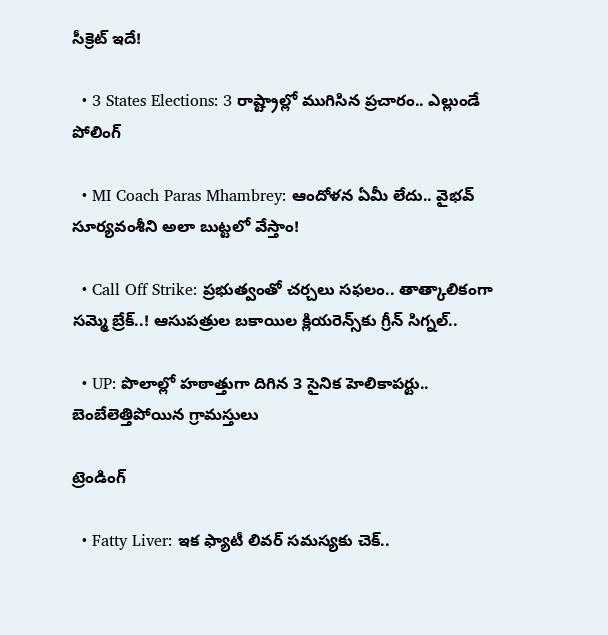సీక్రెట్ ఇదే!

  • 3 States Elections: 3 రాష్ట్రాల్లో ముగిసిన ప్రచారం.. ఎల్లుండే పోలింగ్

  • MI Coach Paras Mhambrey: ఆందోళన ఏమీ లేదు.. వైభవ్‌ సూర్యవంశీని అలా బుట్టలో వేస్తాం!

  • Call Off Strike: ప్రభుత్వంతో చర్చలు సఫలం.. తాత్కాలికంగా సమ్మె బ్రేక్..! ఆసుపత్రుల బకాయిల క్లియరెన్స్‌కు గ్రీన్ సిగ్నల్..

  • UP: పొలాల్లో హఠాత్తుగా దిగిన 3 సైనిక హెలికాపర్టు.. బెంబేలెత్తిపోయిన గ్రామస్తులు

ట్రెండింగ్‌

  • Fatty Liver: ఇక ఫ్యాటీ లివర్ సమస్యకు చెక్..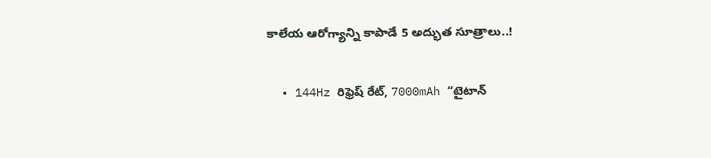కాలేయ ఆరోగ్యాన్ని కాపాడే 5 అద్భుత సూత్రాలు..!

  • 144Hz రిఫ్రెష్ రేట్, 7000mAh “టైటాన్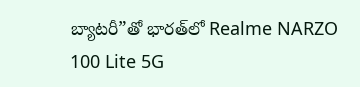బ్యాటరీ”తో భారత్‌లో Realme NARZO 100 Lite 5G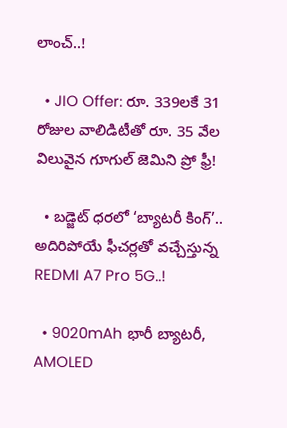లాంచ్..!

  • JIO Offer: రూ. 339లకే 31 రోజుల వాలిడిటీతో రూ. 35 వేల విలువైన గూగుల్ జెమిని ప్రో ఫ్రీ!

  • బడ్జెట్ ధరలో ‘బ్యాటరీ కింగ్’.. అదిరిపోయే ఫీచర్లతో వచ్చేస్తున్న REDMI A7 Pro 5G..!

  • 9020mAh భారీ బ్యాటరీ, AMOLED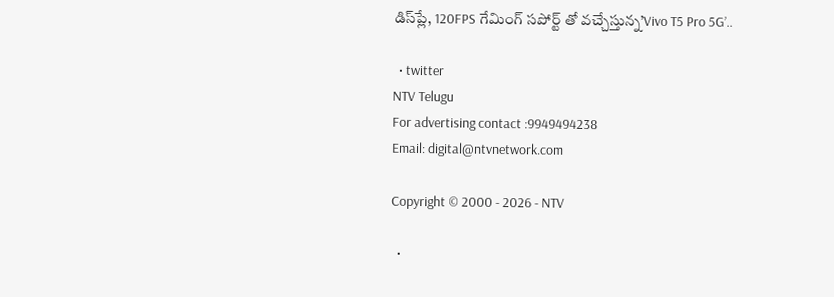డిస్‌ప్లే, 120FPS గేమింగ్‌ సపోర్ట్ తో వచ్చేస్తున్న’Vivo T5 Pro 5G’..

  • twitter
NTV Telugu
For advertising contact :9949494238
Email: digital@ntvnetwork.com

Copyright © 2000 - 2026 - NTV

  •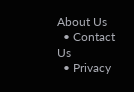About Us
  • Contact Us
  • Privacy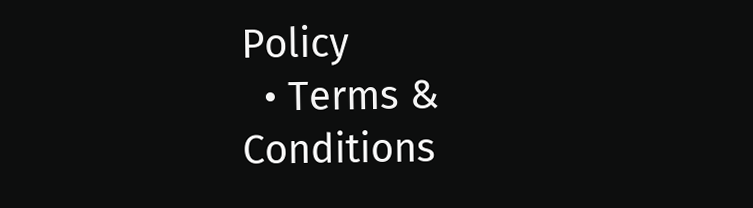Policy
  • Terms & Conditions